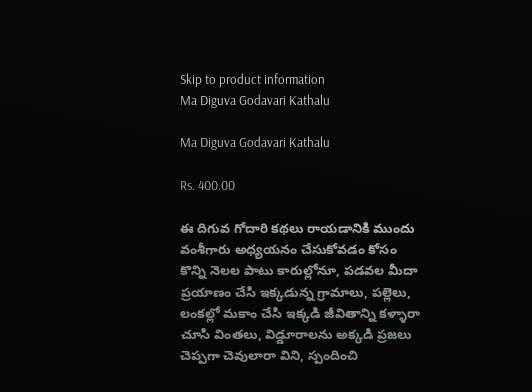Skip to product information
Ma Diguva Godavari Kathalu

Ma Diguva Godavari Kathalu

Rs. 400.00

ఈ దిగువ గోదారి కథలు రాయడానికి ముందు వంశీగారు అధ్యయనం చేసుకోవడం కోసం కొన్ని నెలల పాటు కారుల్లోనూ, పడవల మీదా ప్రయాణం చేసి ఇక్కడున్న గ్రామాలు, పల్లెలు, లంకల్లో మకాం చేసి ఇక్కడి జీవితాన్ని కళ్ళారా చూసి వింతలు, విడ్డూరాలను అక్కడి ప్రజలు చెప్పగా చెవులారా విని, స్పందించి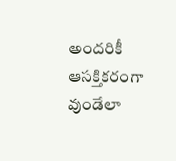అందరికీ ఆసక్తికరంగా వుండేలా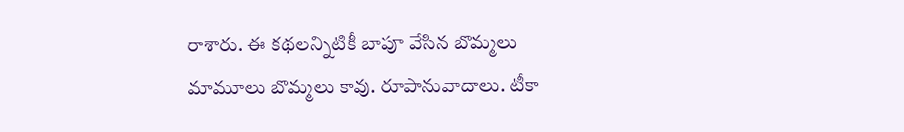రాశారు. ఈ కథలన్నిటికీ బాపూ వేసిన బొమ్మలు మామూలు బొమ్మలు కావు. రూపానువాదాలు. టీకా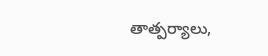తాత్పర్యాలు,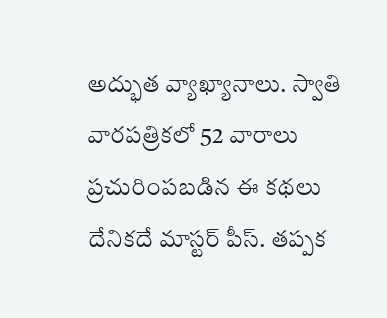అద్భుత వ్యాఖ్యానాలు. స్వాతి వారపత్రికలో 52 వారాలు ప్రచురింపబడిన ఈ కథలు దేనికదే మాస్టర్ పీస్. తప్పక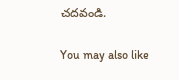చదవండి.

You may also like